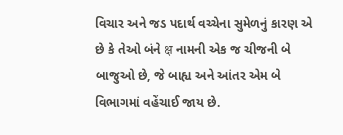વિચાર અને જડ પદાર્થ વચ્ચેના સુમેળનું કારણ એ છે કે તેઓ બંને क्ष નામની એક જ ચીજની બે બાજુઓ છે, જે બાહ્ય અને આંતર એમ બે વિભાગમાં વહેંચાઈ જાય છે.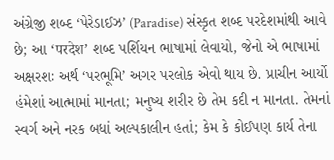અંગ્રેજી શબ્દ ‘પેરેડાઈઝ’ (Paradise) સંસ્કૃત શબ્દ પરદેશમાંથી આવે છે; આ ‘परदेश’ શબ્દ પર્શિયન ભાષામાં લેવાયો, જેનો એ ભાષામાં અક્ષરશઃ અર્થ ‘પરભૂમિ’ અગર પરલોક એવો થાય છે. પ્રાચીન આર્યો હંમેશાં આત્મામાં માનતા; મનુષ્ય શરીર છે તેમ કદી ન માનતા. તેમનાં સ્વર્ગ અને નરક બધાં અલ્પકાલીન હતાં; કેમ કે કોઈપણ કાર્ય તેના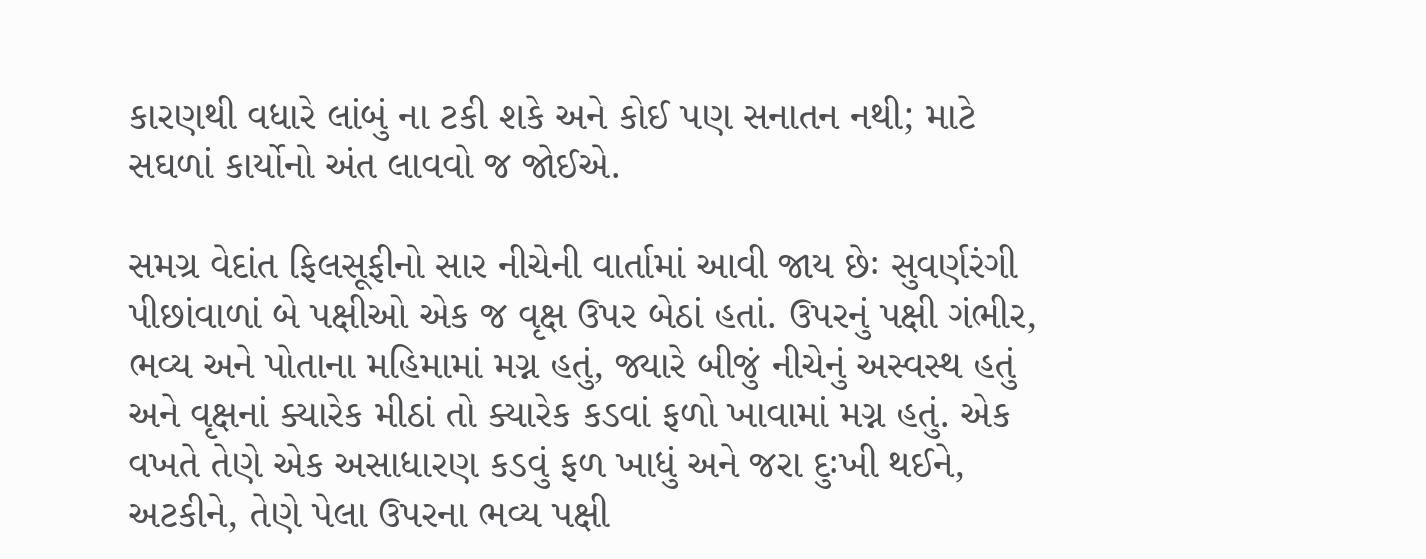કારણથી વધારે લાંબું ના ટકી શકે અને કોઈ પણ સનાતન નથી; માટે સઘળાં કાર્યોનો અંત લાવવો જ જોઈએ.

સમગ્ર વેદાંત ફિલસૂફીનો સાર નીચેની વાર્તામાં આવી જાય છેઃ સુવર્ણરંગી પીછાંવાળાં બે પક્ષીઓ એક જ વૃક્ષ ઉપર બેઠાં હતાં. ઉપરનું પક્ષી ગંભીર, ભવ્ય અને પોતાના મહિમામાં મગ્ન હતું, જ્યારે બીજું નીચેનું અસ્વસ્થ હતું અને વૃક્ષનાં ક્યારેક મીઠાં તો ક્યારેક કડવાં ફળો ખાવામાં મગ્ન હતું. એક વખતે તેણે એક અસાધારણ કડવું ફળ ખાધું અને જરા દુઃખી થઈને, અટકીને, તેણે પેલા ઉપરના ભવ્ય પક્ષી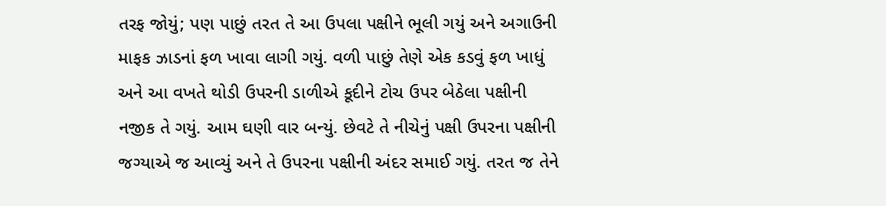તરફ જોયું; પણ પાછું તરત તે આ ઉપલા પક્ષીને ભૂલી ગયું અને અગાઉની માફક ઝાડનાં ફળ ખાવા લાગી ગયું. વળી પાછું તેણે એક કડવું ફળ ખાધું અને આ વખતે થોડી ઉપરની ડાળીએ કૂદીને ટોચ ઉપર બેઠેલા પક્ષીની નજીક તે ગયું. આમ ઘણી વાર બન્યું. છેવટે તે નીચેનું પક્ષી ઉપરના પક્ષીની જગ્યાએ જ આવ્યું અને તે ઉપરના પક્ષીની અંદર સમાઈ ગયું. તરત જ તેને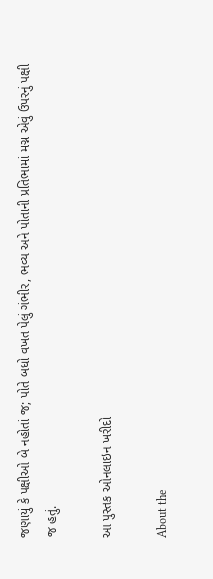જણાયું કે પક્ષીઓ બે નહોતાં જ; પોતે બધો વખત પેલું ગંભીર, ભવ્ય અને પોતાની પ્રતિભામાં મગ્ન એવું ઉપરનું પક્ષી જ હતું.

આ પુસ્તક ઓનલાઇન ખરીદો

About the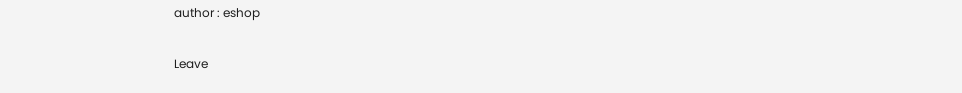author : eshop

Leave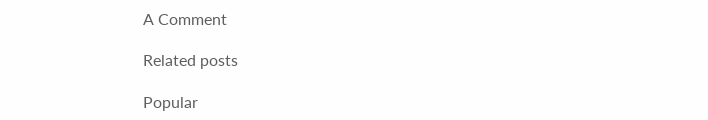A Comment

Related posts

Popular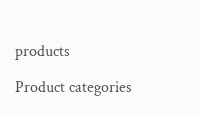products

Product categories